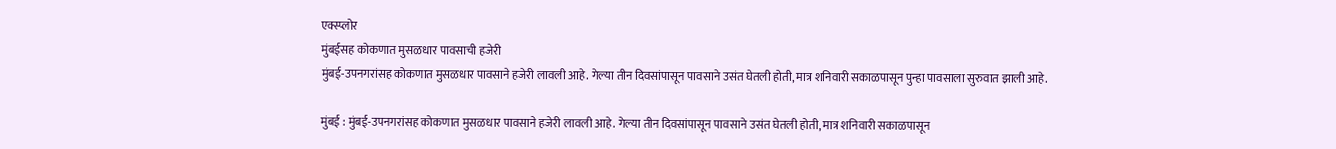एक्स्प्लोर
मुंबईसह कोकणात मुसळधार पावसाची हजेरी
मुंबई-उपनगरांसह कोकणात मुसळधार पावसाने हजेरी लावली आहे. गेल्या तीन दिवसांपासून पावसाने उसंत घेतली होती, मात्र शनिवारी सकाळपासून पुन्हा पावसाला सुरुवात झाली आहे.

मुंबई : मुंबई-उपनगरांसह कोकणात मुसळधार पावसाने हजेरी लावली आहे. गेल्या तीन दिवसांपासून पावसाने उसंत घेतली होती, मात्र शनिवारी सकाळपासून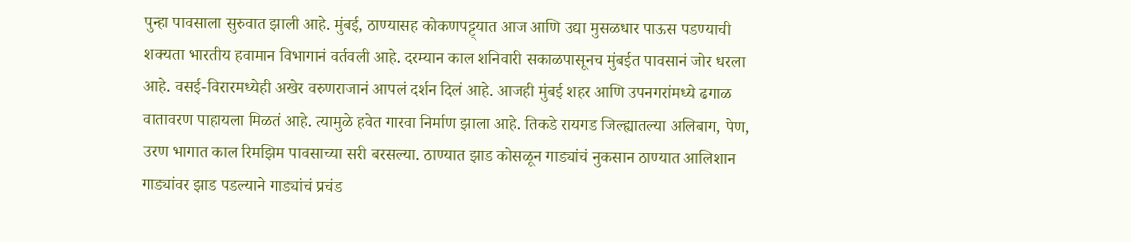पुन्हा पावसाला सुरुवात झाली आहे. मुंबई, ठाण्यासह कोकणपट्ट्यात आज आणि उद्या मुसळधार पाऊस पडण्याची शक्यता भारतीय हवामान विभागानं वर्तवली आहे. दरम्यान काल शनिवारी सकाळपासूनच मुंबईत पावसानं जोर धरला आहे. वसई-विरारमध्येही अखेर वरुणराजानं आपलं दर्शन दिलं आहे. आजही मुंबई शहर आणि उपनगरांमध्ये ढगाळ वातावरण पाहायला मिळतं आहे. त्यामुळे हवेत गारवा निर्माण झाला आहे. तिकडे रायगड जिल्ह्यातल्या अलिबाग, पेण, उरण भागात काल रिमझिम पावसाच्या सरी बरसल्या. ठाण्यात झाड कोसळून गाड्यांचं नुकसान ठाण्यात आलिशान गाड्यांवर झाड पडल्याने गाड्यांचं प्रचंड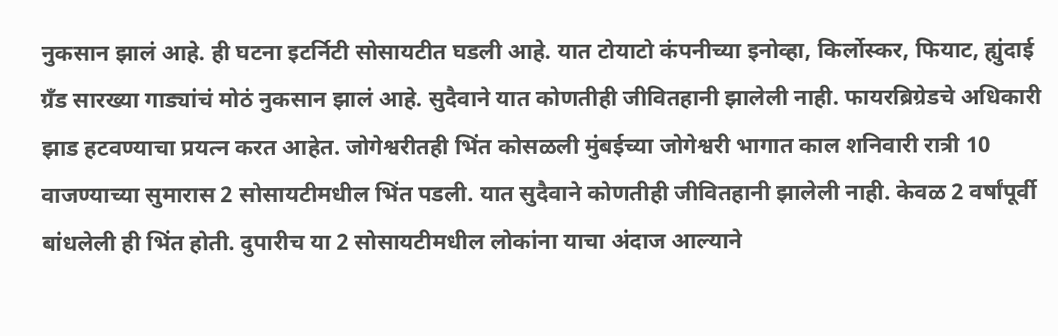नुकसान झालं आहे. ही घटना इटर्निटी सोसायटीत घडली आहे. यात टोयाटो कंपनीच्या इनोव्हा, किर्लोस्कर, फियाट, ह्युंदाई ग्रँड सारख्या गाड्यांचं मोठं नुकसान झालं आहे. सुदैवाने यात कोणतीही जीवितहानी झालेली नाही. फायरब्रिग्रेडचे अधिकारी झाड हटवण्याचा प्रयत्न करत आहेत. जोगेश्वरीतही भिंत कोसळली मुंबईच्या जोगेश्वरी भागात काल शनिवारी रात्री 10 वाजण्याच्या सुमारास 2 सोसायटीमधील भिंत पडली. यात सुदैवाने कोणतीही जीवितहानी झालेली नाही. केवळ 2 वर्षांपूर्वी बांधलेली ही भिंत होती. दुपारीच या 2 सोसायटीमधील लोकांना याचा अंदाज आल्याने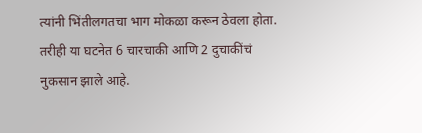त्यांनी भिंतीलगतचा भाग मोकळा करून ठेवला होता. तरीही या घटनेत 6 चारचाकी आणि 2 दुचाकींचं नुकसान झाले आहे.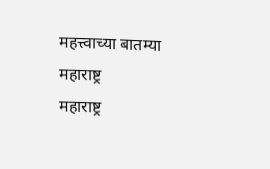महत्त्वाच्या बातम्या
महाराष्ट्र
महाराष्ट्र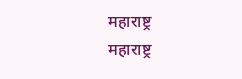महाराष्ट्र
महाराष्ट्र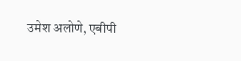उमेश अलोणे, एबीपी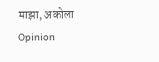माझा, अकोला
Opinion